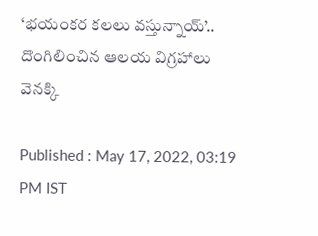‘భయంకర కలలు వస్తున్నాయ్’.. దొంగిలించిన ఆలయ విగ్రహాలు వెనక్కి

Published : May 17, 2022, 03:19 PM IST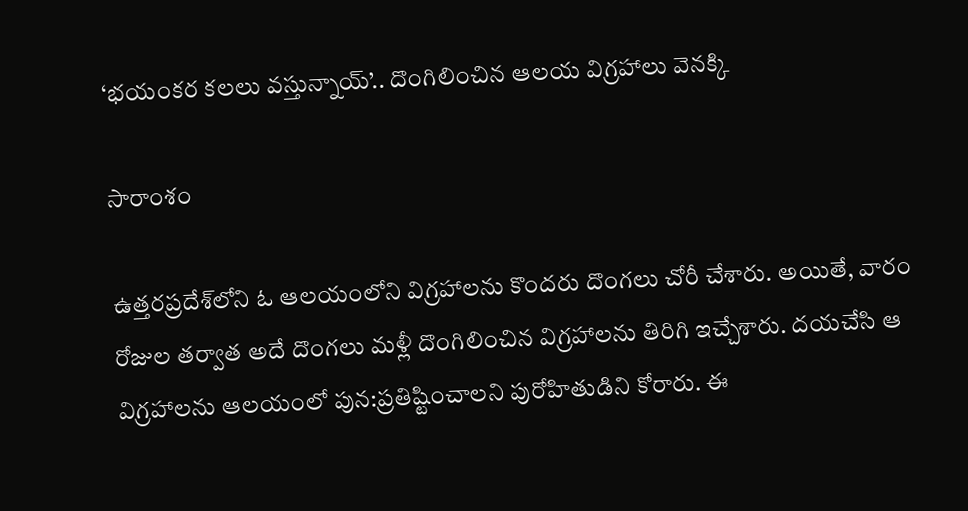‘భయంకర కలలు వస్తున్నాయ్’.. దొంగిలించిన ఆలయ విగ్రహాలు వెనక్కి

సారాంశం

ఉత్తరప్రదేశ్‌లోని ఓ ఆలయంలోని విగ్రహాలను కొందరు దొంగలు చోరీ చేశారు. అయితే, వారం రోజుల తర్వాత అదే దొంగలు మళ్లీ దొంగిలించిన విగ్రహాలను తిరిగి ఇచ్చేశారు. దయచేసి ఆ విగ్రహాలను ఆలయంలో పున:ప్రతిష్టించాలని పురోహితుడిని కోరారు. ఈ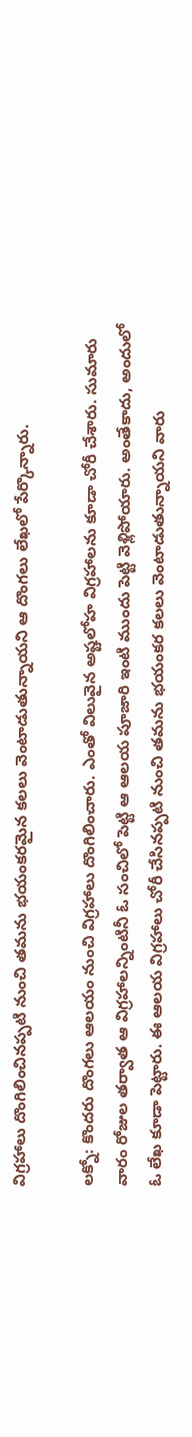విగ్రహాలు దొంగిలించినప్పటి నుంచి తమను భయంకరమైన కలలు వెంటాడుతున్నాయని ఆ దొంగలు లేఖలో పేర్కొన్నారు.

లక్నో: కొందరు దొంగలు ఆలయం నుంచి విగ్రహాలు దొంగిలించారు. ఎంతో విలువైన అష్టలోహ విగ్రహాలను కూడా చోరీ చేశారు. సుమారు వారం రోజుల తర్వాత ఆ విగ్రహాలన్నింటినీ ఓ సంచిలో పెట్టి ఆ ఆలయ పూజారి ఇంటి ముందు పెట్టి వెళ్లిపోయారు. అంతేకాదు, అందులో ఓ లేఖ కూడా పెట్టారు. ఈ ఆలయ విగ్రహాలు చోరీ చేసినప్పటి నుంచి తమను భయంకర కలలు వెంటాడుతున్నాయని వారు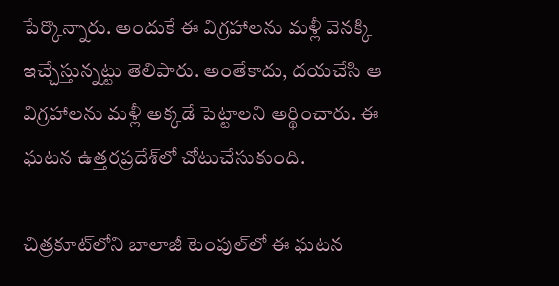పేర్కొన్నారు. అందుకే ఈ విగ్రహాలను మళ్లీ వెనక్కి ఇచ్చేస్తున్నట్టు తెలిపారు. అంతేకాదు, దయచేసి ఆ విగ్రహాలను మళ్లీ అక్కడే పెట్టాలని అర్థించారు. ఈ ఘటన ఉత్తరప్రదేశ్‌లో చోటుచేసుకుంది.

చిత్రకూట్‌లోని బాలాజీ టెంపుల్‌లో ఈ ఘటన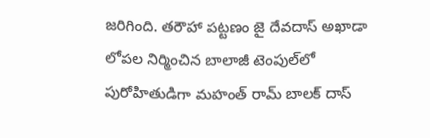జరిగింది. తరౌహా పట్టణం జై దేవదాస్ అఖాడా లోపల నిర్మించిన బాలాజీ టెంపుల్‌లో పురోహితుడిగా మహంత్ రామ్ బాలక్ దాస్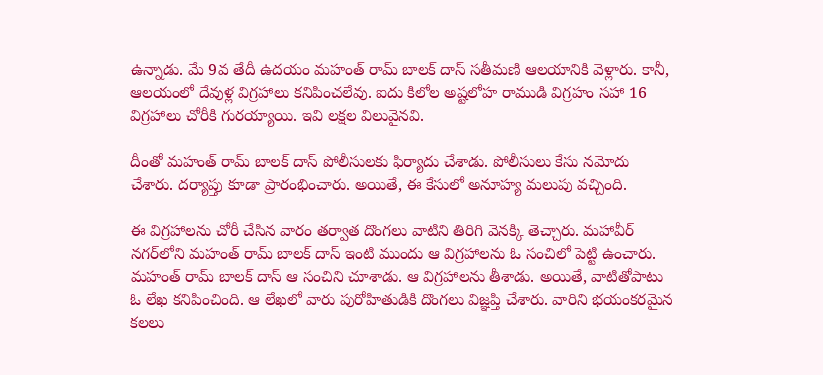ఉన్నాడు. మే 9వ తేదీ ఉదయం మహంత్ రామ్ బాలక్ దాస్ సతీమణి ఆలయానికి వెళ్లారు. కానీ, ఆలయంలో దేవుళ్ల విగ్రహాలు కనిపించలేవు. ఐదు కిలోల అష్టలోహ రాముడి విగ్రహం సహా 16 విగ్రహాలు చోరీకి గురయ్యాయి. ఇవి లక్షల విలువైనవి.

దీంతో మహంత్ రామ్ బాలక్ దాస్ పోలీసులకు ఫిర్యాదు చేశాడు. పోలీసులు కేసు నమోదు చేశారు. దర్యాప్తు కూడా ప్రారంభించారు. అయితే, ఈ కేసులో అనూహ్య మలుపు వచ్చింది.

ఈ విగ్రహాలను చోరీ చేసిన వారం తర్వాత దొంగలు వాటిని తిరిగి వెనక్కి తెచ్చారు. మహావీర్ నగర్‌లోని మహంత్ రామ్ బాలక్ దాస్ ఇంటి ముందు ఆ విగ్రహాలను ఓ సంచిలో పెట్టి ఉంచారు. మహంత్ రామ్ బాలక్ దాస్ ఆ సంచిని చూశాడు. ఆ విగ్రహాలను తీశాడు. అయితే, వాటితోపాటు ఓ లేఖ కనిపించింది. ఆ లేఖలో వారు పురోహితుడికి దొంగలు విజ్ఞప్తి చేశారు. వారిని భయంకరమైన కలలు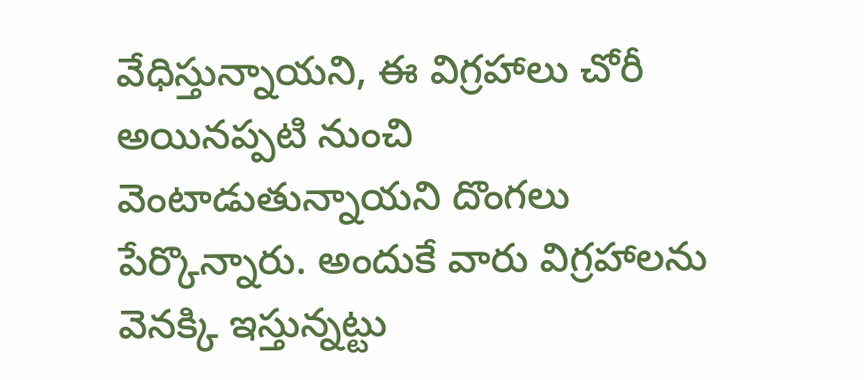వేధిస్తున్నాయని, ఈ విగ్రహాలు చోరీ అయినప్పటి నుంచి వెంటాడుతున్నాయని దొంగలు పేర్కొన్నారు. అందుకే వారు విగ్రహాలను వెనక్కి ఇస్తున్నట్టు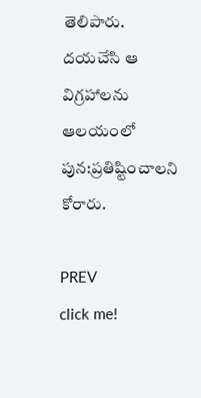తెలిపారు. దయచేసి ఆ విగ్రహాలను ఆలయంలో పున:ప్రతిష్టించాలని కోరారు.

PREV
click me!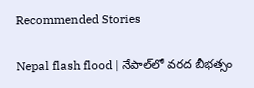Recommended Stories

Nepal flash flood | నేపాల్‌లో వరద బీభత్సం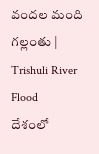వందల మంది గల్లంతు | Trishuli River Flood
దేశంలో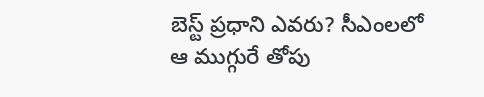బెస్ట్ ప్రధాని ఎవరు? సీఎంలలో ఆ ముగ్గురే తోపు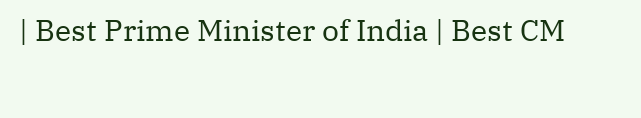| Best Prime Minister of India | Best CM